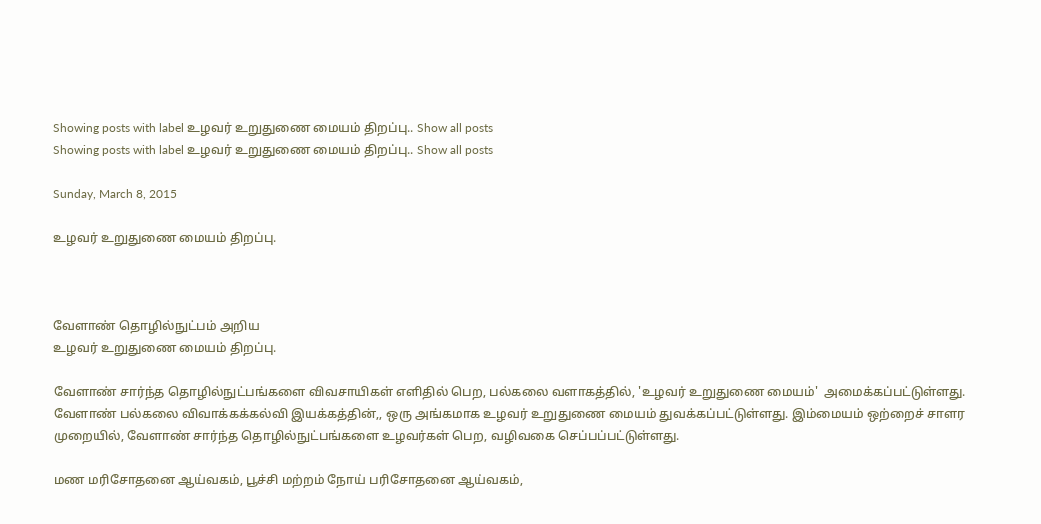Showing posts with label உழவர் உறுதுணை மையம் திறப்பு.. Show all posts
Showing posts with label உழவர் உறுதுணை மையம் திறப்பு.. Show all posts

Sunday, March 8, 2015

உழவர் உறுதுணை மையம் திறப்பு.



வேளாண் தொழில்நுட்பம் அறிய
உழவர் உறுதுணை மையம் திறப்பு.

வேளாண் சார்ந்த தொழில்நுட்பங்களை விவசாயிகள் எளிதில் பெற, பல்கலை வளாகத்தில், 'உழவர் உறுதுணை மையம்'  அமைக்கப்பட்டுள்ளது.
வேளாண் பல்கலை விவாக்கக்கல்வி இயக்கத்தின்,, ஒரு அங்கமாக உழவர் உறுதுணை மையம் துவக்கப்பட்டுள்ளது. இம்மையம் ஒற்றைச் சாளர முறையில், வேளாண் சார்ந்த தொழில்நுட்பங்களை உழவர்கள் பெற, வழிவகை செப்பப்பட்டுள்ளது.

மண மரிசோதனை ஆய்வகம், பூச்சி மற்றம் நோய் பரிசோதனை ஆய்வகம்,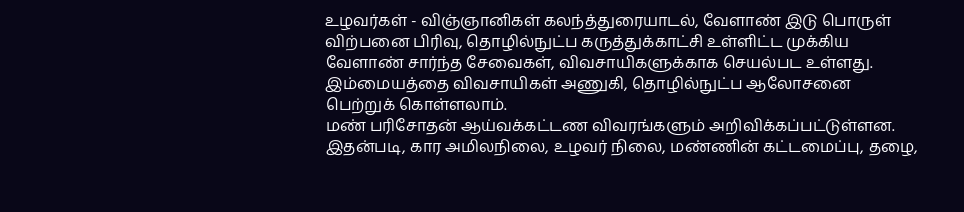உழவர்கள் - விஞ்ஞானிகள் கலந்த்துரையாடல், வேளாண் இடு பொருள் விற்பனை பிரிவு, தொழில்நுட்ப கருத்துக்காட்சி உள்ளிட்ட முக்கிய வேளாண் சார்ந்த சேவைகள், விவசாயிகளுக்காக செயல்பட உள்ளது. இம்மையத்தை விவசாயிகள் அணுகி, தொழில்நுட்ப ஆலோசனை பெற்றுக் கொள்ளலாம்.
மண் பரிசோதன் ஆய்வக்கட்டண விவரங்களும் அறிவிக்கப்பட்டுள்ளன. இதன்படி, கார அமிலநிலை, உழவர் நிலை, மண்ணின் கட்டமைப்பு, தழை,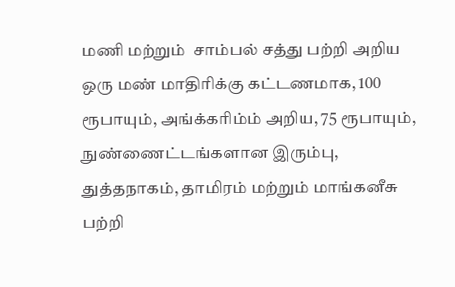மணி மற்றும்  சாம்பல் சத்து பற்றி அறிய ஒரு மண் மாதிரிக்கு கட்டணமாக, 100 ரூபாயும், அங்க்கரிம்ம் அறிய, 75 ரூபாயும், நுண்ணைட்டங்களான இரும்பு, துத்தநாகம், தாமிரம் மற்றும் மாங்கனீசு பற்றி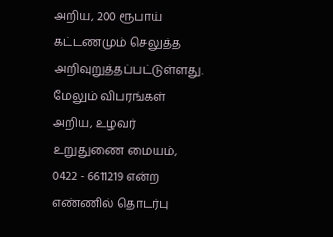அறிய, 200 ரூபாய் கட்டணமும் செலுத்த அறிவுறுத்தப்பட்டுள்ளது.
மேலும் விபரங்கள் அறிய, உழவர் உறுதுணை மையம், 0422 - 6611219 என்ற எண்ணில் தொடர்பு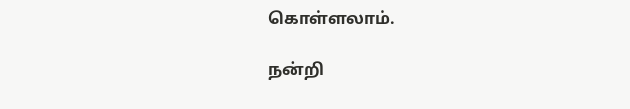கொள்ளலாம்.

நன்றி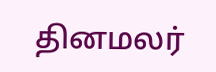தினமலர்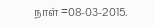நாள் =08-03-2015.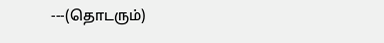---(தொடரும்)